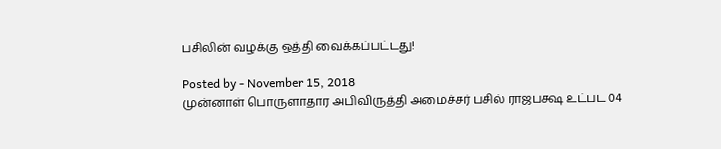பசிலின் வழக்கு ஒத்தி வைக்கப்பட்டது!

Posted by - November 15, 2018
முன்னாள் பொருளாதார அபிவிருத்தி அமைச்சர் பசில் ராஜபக்ஷ உட்பட 04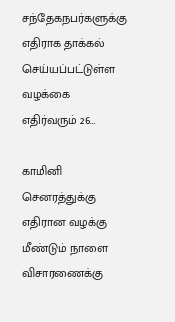சந்தேகநபர்களுக்கு எதிராக தாக்கல் செய்யப்பட்டுள்ள வழக்கை எதிர்வரும் 26…

காமினி செனரத்துக்கு எதிரான வழக்கு மீண்டும் நாளை விசாரணைக்கு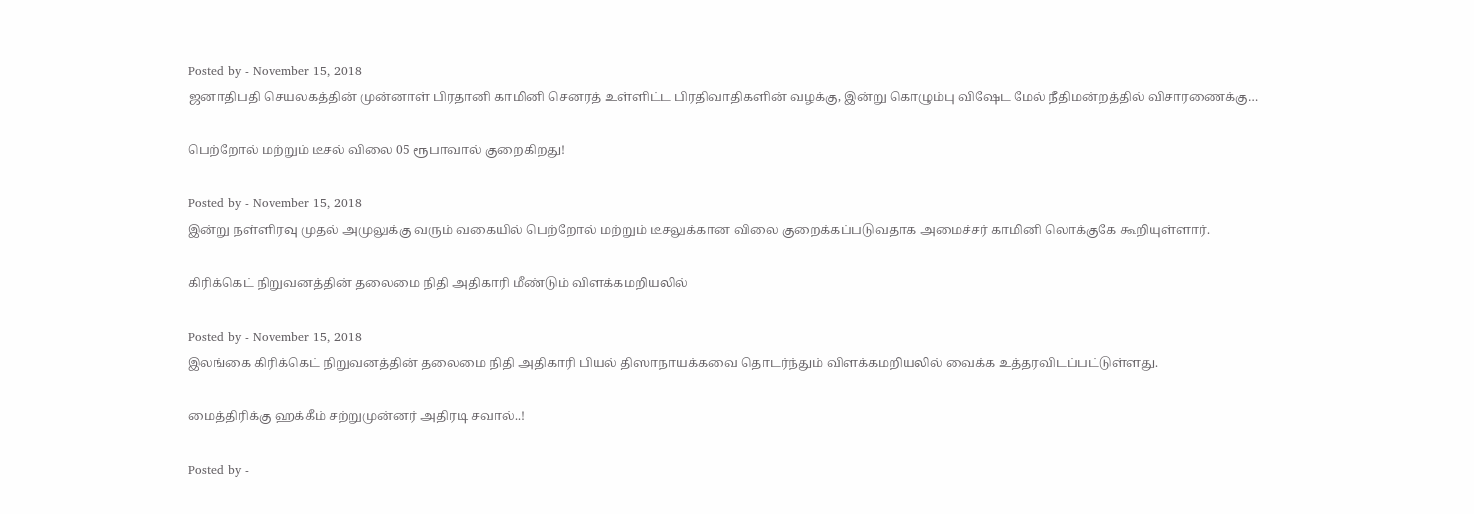Posted by - November 15, 2018
ஜனாதிபதி செயலகத்தின் முன்னாள் பிரதானி காமினி செனரத் உள்ளிட்ட பிரதிவாதிகளின் வழக்கு, இன்று கொழும்பு விஷேட மேல் நீதிமன்றத்தில் விசாரணைக்கு…

பெற்றோல் மற்றும் டீசல் விலை 05 ரூபாவால் குறைகிறது!

Posted by - November 15, 2018
இன்று நள்ளிரவு முதல் அமுலுக்கு வரும் வகையில் பெற்றோல் மற்றும் டீசலுக்கான விலை குறைக்கப்படுவதாக அமைச்சர் காமினி லொக்குகே கூறியுள்ளார்.

கிரிக்கெட் நிறுவனத்தின் தலைமை நிதி அதிகாரி மீண்டும் விளக்கமறியலில்

Posted by - November 15, 2018
இலங்கை கிரிக்கெட் நிறுவனத்தின் தலைமை நிதி அதிகாரி பியல் திஸாநாயக்கவை தொடர்ந்தும் விளக்கமறியலில் வைக்க உத்தரவிடப்பட்டுள்ளது.

மைத்திரிக்கு ஹக்கீம் சற்றுமுன்னர் அதிரடி சவால்..!

Posted by -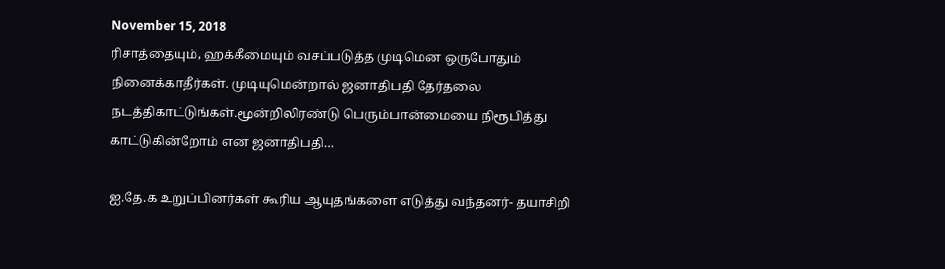November 15, 2018
ரிசாத்தையும், ஹக்கீமையும் வசப்படுத்த முடிமென ஒருபோதும் நினைக்காதீர்கள். முடியுமென்றால் ஜனாதிபதி தேர்தலை நடத்திகாட்டுங்கள்.மூன்றிலிரண்டு பெரும்பான்மையை நிரூபித்து காட்டுகின்றோம் என ஜனாதிபதி…

ஐ.தே.க உறுப்பினர்கள் கூரிய ஆயுதங்களை எடுத்து வந்தனர்- தயாசிறி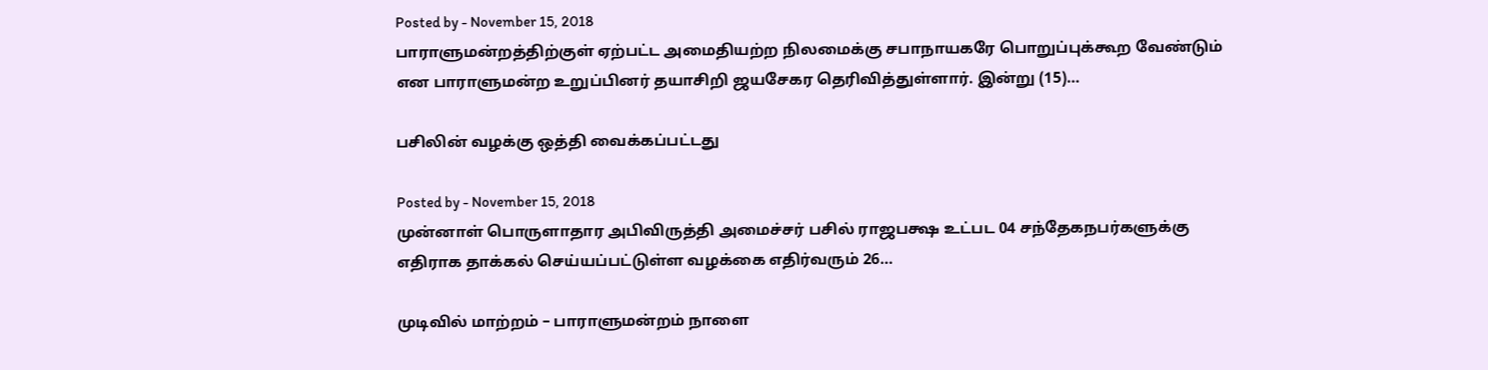Posted by - November 15, 2018
பாராளுமன்றத்திற்குள் ஏற்பட்ட அமைதியற்ற நிலமைக்கு சபாநாயகரே பொறுப்புக்கூற வேண்டும் என பாராளுமன்ற உறுப்பினர் தயாசிறி ஜயசேகர தெரிவித்துள்ளார். இன்று (15)…

பசிலின் வழக்கு ஒத்தி வைக்கப்பட்டது

Posted by - November 15, 2018
முன்னாள் பொருளாதார அபிவிருத்தி அமைச்சர் பசில் ராஜபக்ஷ உட்பட 04 சந்தேகநபர்களுக்கு எதிராக தாக்கல் செய்யப்பட்டுள்ள வழக்கை எதிர்வரும் 26…

முடிவில் மாற்றம் – பாராளுமன்றம் நாளை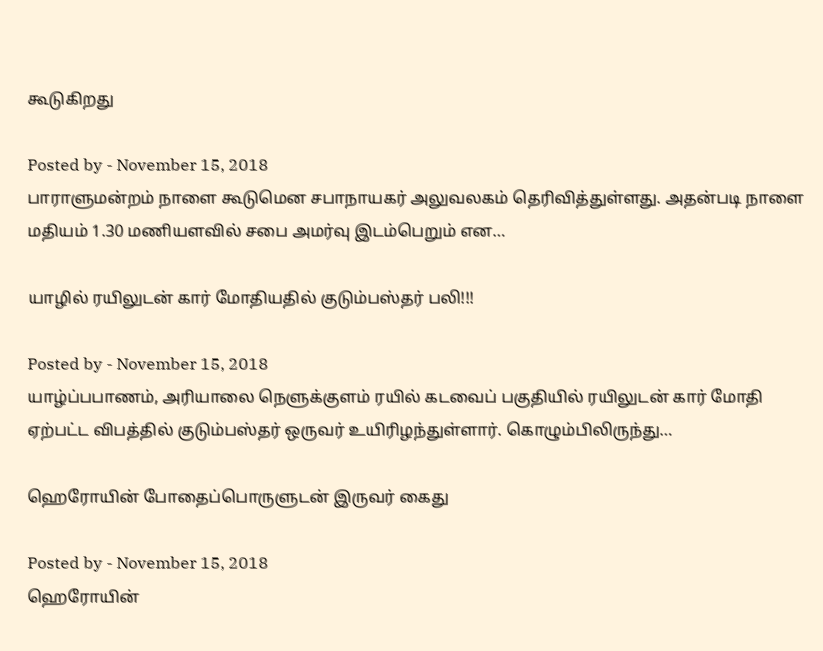கூடுகிறது

Posted by - November 15, 2018
பாராளுமன்றம் நாளை கூடுமென சபாநாயகர் அலுவலகம் தெரிவித்துள்ளது. அதன்படி நாளை மதியம் 1.30 மணியளவில் சபை அமர்வு இடம்பெறும் என…

யாழில் ரயிலுடன் கார் மோதியதில் குடும்பஸ்தர் பலி!!!

Posted by - November 15, 2018
யாழ்ப்பபாணம், அரியாலை நெளுக்குளம் ரயில் கடவைப் பகுதியில் ரயிலுடன் கார் மோதி ஏற்பட்ட விபத்தில் குடும்பஸ்தர் ஒருவர் உயிரிழந்துள்ளார். கொழும்பிலிருந்து…

ஹெரோயின் போதைப்பொருளுடன் இருவர் கைது

Posted by - November 15, 2018
ஹெரோயின்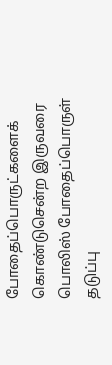போதைப்பொருட்களைக் கொண்டுசென்ற இருவரை பொலிஸ் போதைப்பொருள் தடுப்பு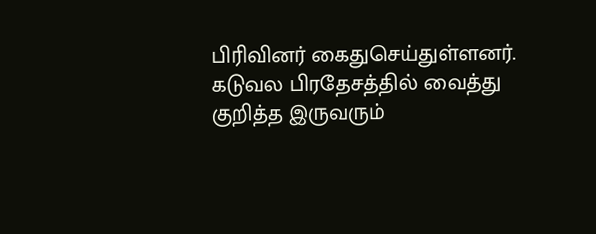பிரிவினர் கைதுசெய்துள்ளனர். கடுவல பிரதேசத்தில் வைத்து குறித்த இருவரும்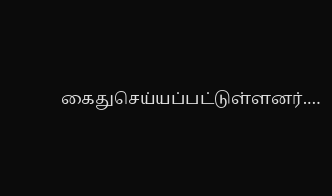கைதுசெய்யப்பட்டுள்ளனர்.…